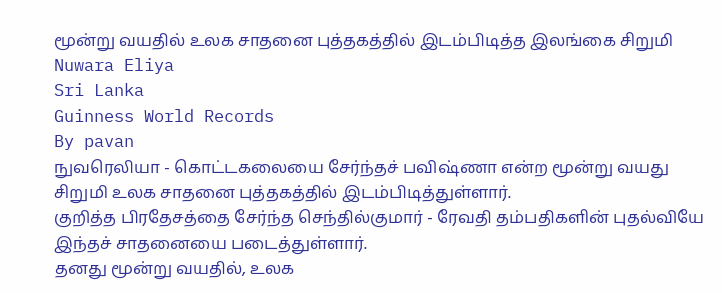மூன்று வயதில் உலக சாதனை புத்தகத்தில் இடம்பிடித்த இலங்கை சிறுமி
Nuwara Eliya
Sri Lanka
Guinness World Records
By pavan
நுவரெலியா - கொட்டகலையை சேர்ந்தச் பவிஷ்ணா என்ற மூன்று வயது சிறுமி உலக சாதனை புத்தகத்தில் இடம்பிடித்துள்ளார்.
குறித்த பிரதேசத்தை சேர்ந்த செந்தில்குமார் - ரேவதி தம்பதிகளின் புதல்வியே இந்தச் சாதனையை படைத்துள்ளார்.
தனது மூன்று வயதில், உலக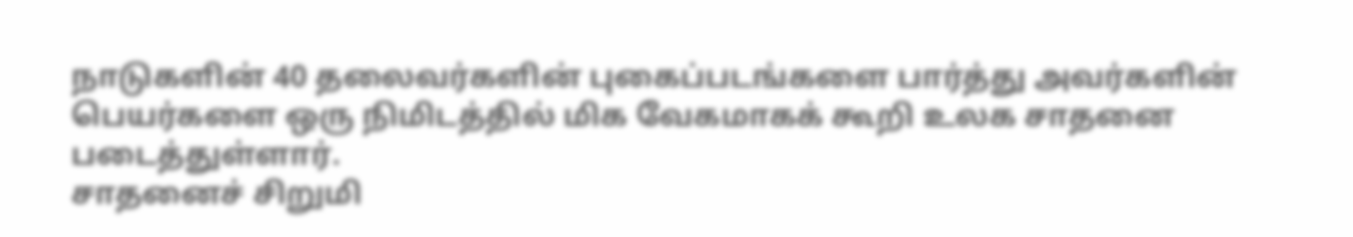நாடுகளின் 40 தலைவர்களின் புகைப்படங்களை பார்த்து அவர்களின் பெயர்களை ஒரு நிமிடத்தில் மிக வேகமாகக் கூறி உலக சாதனை படைத்துள்ளார்.
சாதனைச் சிறுமி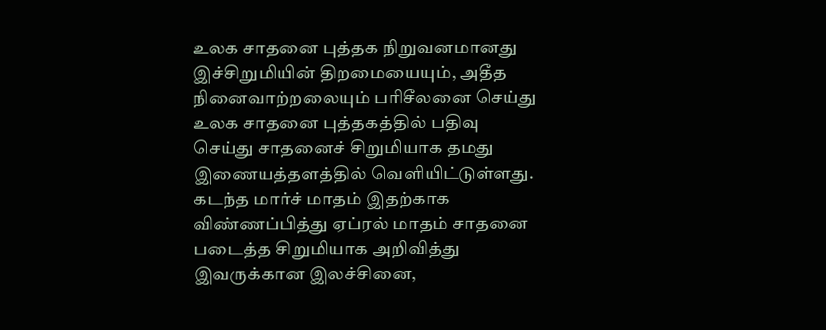உலக சாதனை புத்தக நிறுவனமானது இச்சிறுமியின் திறமையையும், அதீத நினைவாற்றலையும் பரிசீலனை செய்து உலக சாதனை புத்தகத்தில் பதிவு செய்து சாதனைச் சிறுமியாக தமது இணையத்தளத்தில் வெளியிட்டுள்ளது.
கடந்த மார்ச் மாதம் இதற்காக விண்ணப்பித்து ஏப்ரல் மாதம் சாதனை படைத்த சிறுமியாக அறிவித்து இவருக்கான இலச்சினை,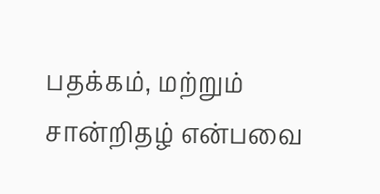பதக்கம், மற்றும் சான்றிதழ் என்பவை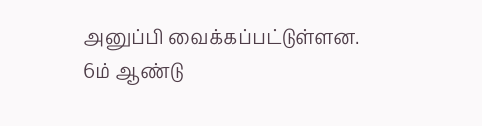அனுப்பி வைக்கப்பட்டுள்ளன.
6ம் ஆண்டு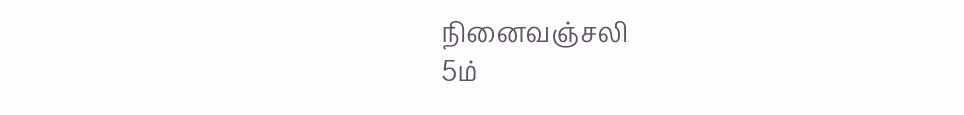நினைவஞ்சலி
5ம்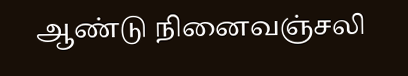ஆண்டு நினைவஞ்சலி